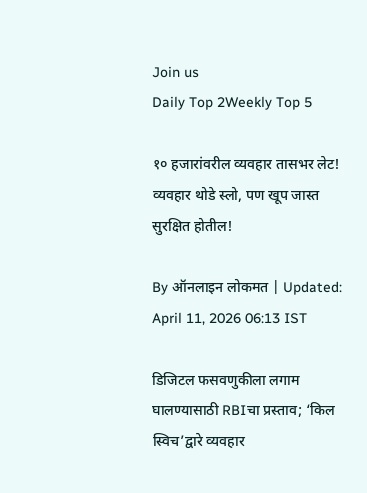Join us
Daily Top 2Weekly Top 5

१० हजारांवरील व्यवहार तासभर लेट! व्यवहार थोडे स्लो, पण खूप जास्त सुरक्षित होतील!

By ऑनलाइन लोकमत | Updated: April 11, 2026 06:13 IST

डिजिटल फसवणुकीला लगाम घालण्यासाठी RBIचा प्रस्ताव; ‘किल स्विच’द्वारे व्यवहार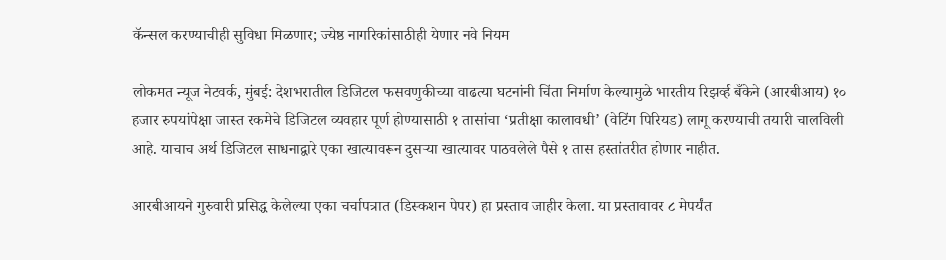कॅन्सल करण्याचीही सुविधा मिळणार; ज्येष्ठ नागरिकांसाठीही येणार नवे नियम

लोकमत न्यूज नेटवर्क, मुंबई: देशभरातील डिजिटल फसवणुकीच्या वाढत्या घटनांनी चिंता निर्माण केल्यामुळे भारतीय रिझर्व्ह बँकेने (आरबीआय) १० हजार रुपयांपेक्षा जास्त रकमेचे डिजिटल व्यवहार पूर्ण होण्यासाठी १ तासांचा ‘प्रतीक्षा कालावधी’ (वेटिंग पिरियड) लागू करण्याची तयारी चालविली आहे. याचाच अर्थ डिजिटल साधनाद्वारे एका खात्यावरून दुसऱ्या खात्यावर पाठवलेले पैसे १ तास हस्तांतरीत होणार नाहीत.

आरबीआयने गुरुवारी प्रसिद्ध केलेल्या एका चर्चापत्रात (डिस्कशन पेपर) हा प्रस्ताव जाहीर केला. या प्रस्तावावर ८ मेपर्यंत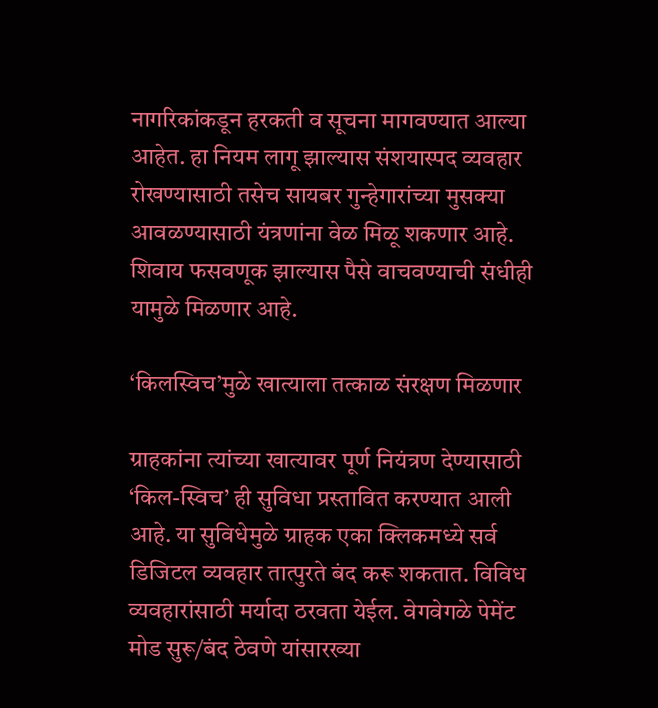नागरिकांकडून हरकती व सूचना मागवण्यात आल्या आहेत. हा नियम लागू झाल्यास संशयास्पद व्यवहार रोखण्यासाठी तसेच सायबर गुन्हेगारांच्या मुसक्या आवळण्यासाठी यंत्रणांना वेळ मिळू शकणार आहे. शिवाय फसवणूक झाल्यास पैसे वाचवण्याची संधीही यामुळे मिळणार आहे.

‘किलस्विच’मुळे खात्याला तत्काळ संरक्षण मिळणार

ग्राहकांना त्यांच्या खात्यावर पूर्ण नियंत्रण देण्यासाठी ‘किल-स्विच’ ही सुविधा प्रस्तावित करण्यात आली आहे. या सुविधेमुळे ग्राहक एका क्लिकमध्ये सर्व डिजिटल व्यवहार तात्पुरते बंद करू शकतात. विविध व्यवहारांसाठी मर्यादा ठरवता येईल. वेगवेगळे पेमेंट मोड सुरू/बंद ठेवणे यांसारख्या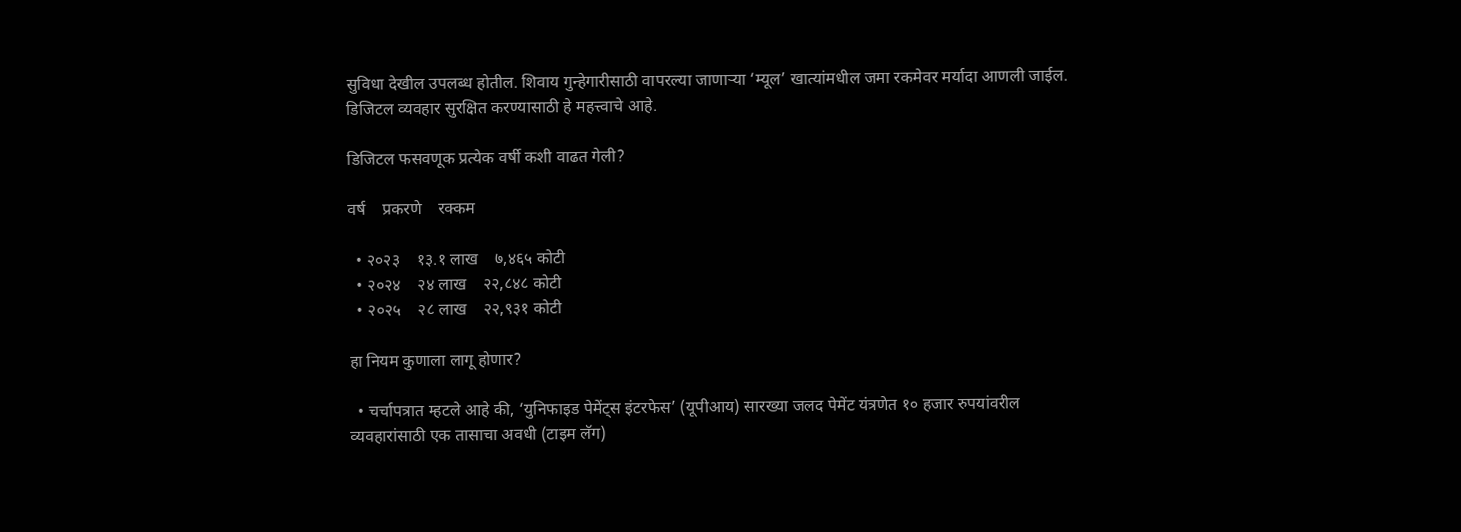सुविधा देखील उपलब्ध होतील. शिवाय गुन्हेगारीसाठी वापरल्या जाणाऱ्या ‘म्यूल’ खात्यांमधील जमा रकमेवर मर्यादा आणली जाईल. डिजिटल व्यवहार सुरक्षित करण्यासाठी हे महत्त्वाचे आहे.

डिजिटल फसवणूक प्रत्येक वर्षी कशी वाढत गेली?

वर्ष    प्रकरणे    रक्कम

  • २०२३    १३.१ लाख    ७,४६५ कोटी
  • २०२४    २४ लाख    २२,८४८ कोटी
  • २०२५    २८ लाख    २२,९३१ कोटी

हा नियम कुणाला लागू होणार?

  • चर्चापत्रात म्हटले आहे की, ‘युनिफाइड पेमेंट्स इंटरफेस’ (यूपीआय) सारख्या जलद पेमेंट यंत्रणेत १० हजार रुपयांवरील व्यवहारांसाठी एक तासाचा अवधी (टाइम लॅग)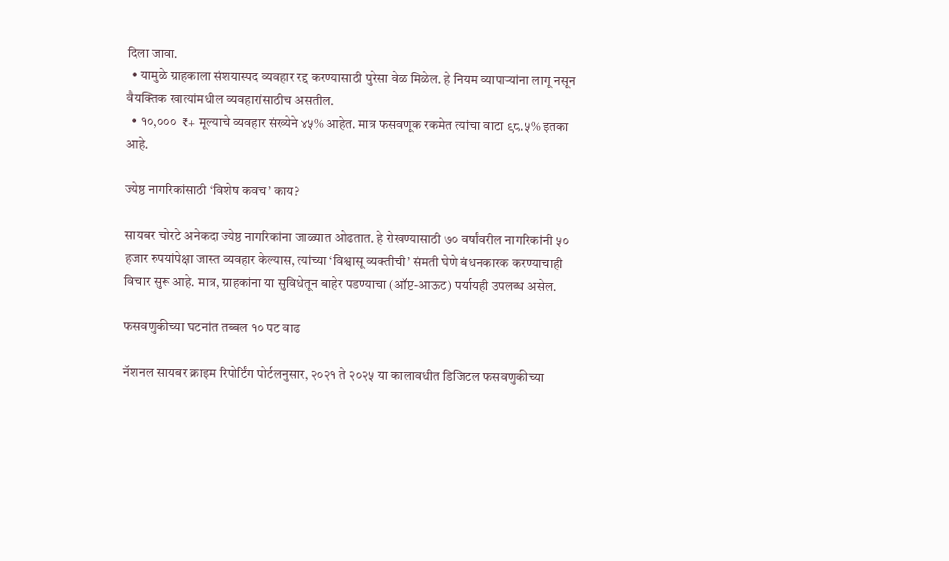दिला जावा.
  • यामुळे ग्राहकाला संशयास्पद व्यवहार रद्द करण्यासाठी पुरेसा वेळ मिळेल. हे नियम व्यापाऱ्यांना लागू नसून वैयक्तिक खात्यांमधील व्यवहारांसाठीच असतील.
  • १०,०००  ₹+ मूल्याचे व्यवहार संख्येने ४५% आहेत. मात्र फसवणूक रकमेत त्यांचा वाटा ९८.५% इतका आहे.

ज्येष्ठ नागरिकांसाठी ‘विशेष कवच’ काय?

सायबर चोरटे अनेकदा ज्येष्ठ नागरिकांना जाळ्यात ओढतात. हे रोखण्यासाठी ७० वर्षांवरील नागरिकांनी ५० हजार रुपयांपेक्षा जास्त व्यवहार केल्यास, त्यांच्या ‘विश्वासू व्यक्तीची’ संमती घेणे बंधनकारक करण्याचाही विचार सुरू आहे. मात्र, ग्राहकांना या सुविधेतून बाहेर पडण्याचा (ऑप्ट-आऊट) पर्यायही उपलब्ध असेल.

फसवणुकीच्या घटनांत तब्बल १० पट वाढ

नॅशनल सायबर क्राइम रिपोर्टिंग पोर्टलनुसार, २०२१ ते २०२५ या कालावधीत डिजिटल फसवणुकीच्या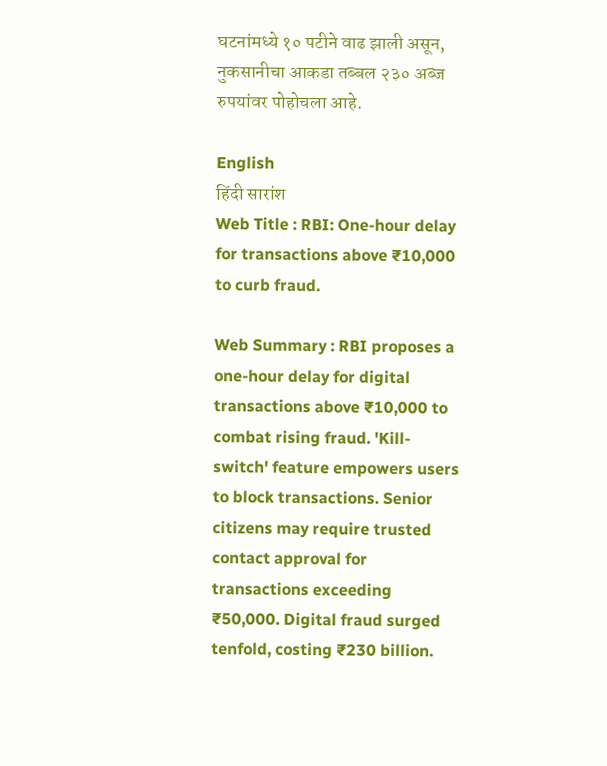घटनांमध्ये १० पटीने वाढ झाली असून, नुकसानीचा आकडा तब्बल २३० अब्ज रुपयांवर पोहोचला आहे.

English
हिंदी सारांश
Web Title : RBI: One-hour delay for transactions above ₹10,000 to curb fraud.

Web Summary : RBI proposes a one-hour delay for digital transactions above ₹10,000 to combat rising fraud. 'Kill-switch' feature empowers users to block transactions. Senior citizens may require trusted contact approval for transactions exceeding ₹50,000. Digital fraud surged tenfold, costing ₹230 billion.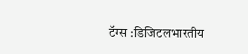टॅग्स :डिजिटलभारतीय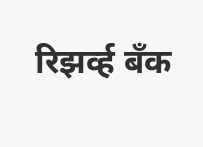रिझर्व्ह बँक